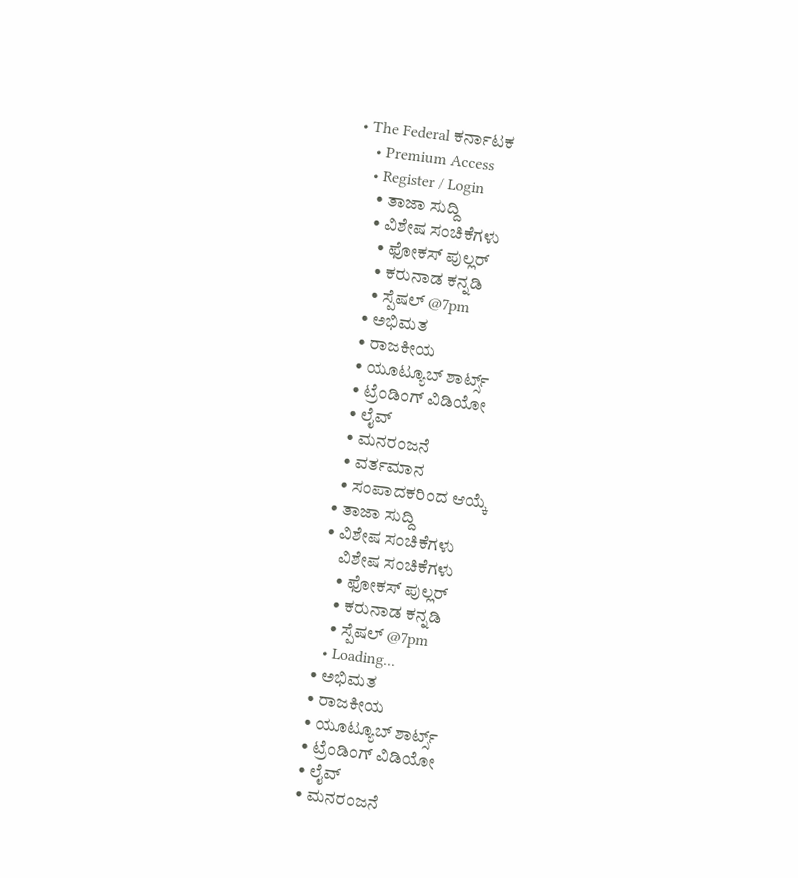• The Federal ಕರ್ನಾಟಕ
    • Premium Access
    • Register / Login
      • ತಾಜಾ ಸುದ್ದಿ
      • ವಿಶೇಷ ಸಂಚಿಕೆಗಳು
        • ಫೋಕಸ್‌ ಪುಲ್ಲರ್‌
        • ಕರುನಾಡ ಕನ್ನಡಿ
        • ಸ್ಪೆಷಲ್‌ @7pm
      • ಅಭಿಮತ
      • ರಾಜಕೀಯ
      • ಯೂಟ್ಯೂಬ್‌ ಶಾರ್ಟ್ಸ್‌
      • ಟ್ರೆಂಡಿಂಗ್‌ ವಿಡಿಯೋ
      • ಲೈವ್‌
      • ಮನರಂಜನೆ
      • ವರ್ತಮಾನ
      • ಸಂಪಾದಕರಿಂದ ಆಯ್ಕೆ
    • ತಾಜಾ ಸುದ್ದಿ
    • ವಿಶೇಷ ಸಂಚಿಕೆಗಳು
        ವಿಶೇಷ ಸಂಚಿಕೆಗಳು
        • ಫೋಕಸ್‌ ಪುಲ್ಲರ್‌
        • ಕರುನಾಡ ಕನ್ನಡಿ
        • ಸ್ಪೆಷಲ್‌ @7pm
      • Loading...
    • ಅಭಿಮತ
    • ರಾಜಕೀಯ
    • ಯೂಟ್ಯೂಬ್‌ ಶಾರ್ಟ್ಸ್‌
    • ಟ್ರೆಂಡಿಂಗ್‌ ವಿಡಿಯೋ
    • ಲೈವ್‌
    • ಮನರಂಜನೆ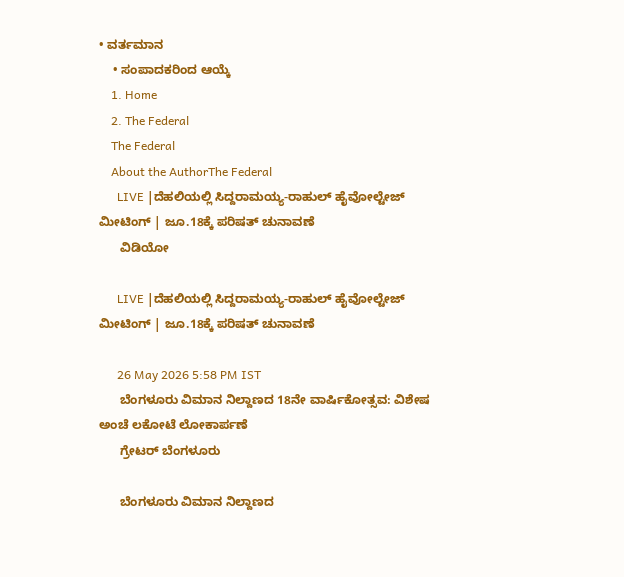• ವರ್ತಮಾನ
    • ಸಂಪಾದಕರಿಂದ ಆಯ್ಕೆ
    1. Home
    2. The Federal
    The Federal
    About the AuthorThe Federal
      LIVE |ದೆಹಲಿಯಲ್ಲಿ ಸಿದ್ದರಾಮಯ್ಯ-ರಾಹುಲ್ ಹೈವೋಲ್ಟೇಜ್ ಮೀಟಿಂಗ್ | ಜೂ.18ಕ್ಕೆ ಪರಿಷತ್ ಚುನಾವಣೆ
      ವಿಡಿಯೋ

      LIVE |ದೆಹಲಿಯಲ್ಲಿ ಸಿದ್ದರಾಮಯ್ಯ-ರಾಹುಲ್ ಹೈವೋಲ್ಟೇಜ್ ಮೀಟಿಂಗ್ | ಜೂ.18ಕ್ಕೆ ಪರಿಷತ್ ಚುನಾವಣೆ

      26 May 2026 5:58 PM IST
      ಬೆಂಗಳೂರು ವಿಮಾನ ನಿಲ್ದಾಣದ 18ನೇ ವಾರ್ಷಿಕೋತ್ಸವ: ವಿಶೇಷ ಅಂಚೆ ಲಕೋಟೆ ಲೋಕಾರ್ಪಣೆ
      ಗ್ರೇಟರ್ ಬೆಂಗಳೂರು

      ಬೆಂಗಳೂರು ವಿಮಾನ ನಿಲ್ದಾಣದ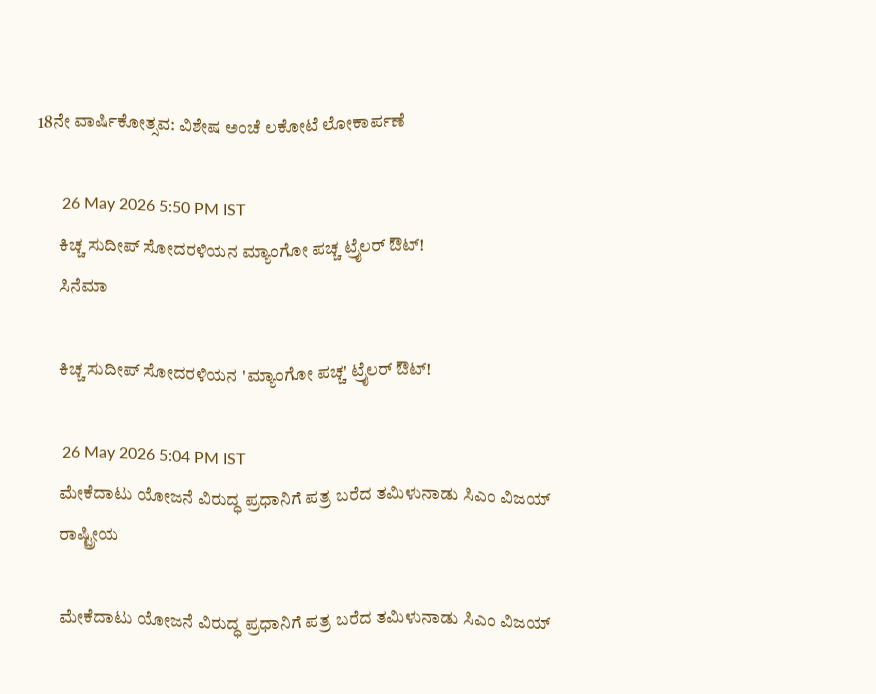18ನೇ ವಾರ್ಷಿಕೋತ್ಸವ: ವಿಶೇಷ ಅಂಚೆ ಲಕೋಟೆ ಲೋಕಾರ್ಪಣೆ

      26 May 2026 5:50 PM IST
      ಕಿಚ್ಚ ಸುದೀಪ್ ಸೋದರಳಿಯನ ಮ್ಯಾಂಗೋ ಪಚ್ಚ ಟ್ರೈಲರ್‌ ಔಟ್‌!
      ಸಿನೆಮಾ

      ಕಿಚ್ಚ ಸುದೀಪ್ ಸೋದರಳಿಯನ 'ಮ್ಯಾಂಗೋ ಪಚ್ಚ' ಟ್ರೈಲರ್‌ ಔಟ್‌!

      26 May 2026 5:04 PM IST
      ಮೇಕೆದಾಟು ಯೋಜನೆ ವಿರುದ್ಧ ಪ್ರಧಾನಿಗೆ ಪತ್ರ ಬರೆದ ತಮಿಳುನಾಡು ಸಿಎಂ ವಿಜಯ್
      ರಾಷ್ಟ್ರೀಯ

      ಮೇಕೆದಾಟು ಯೋಜನೆ ವಿರುದ್ಧ ಪ್ರಧಾನಿಗೆ ಪತ್ರ ಬರೆದ ತಮಿಳುನಾಡು ಸಿಎಂ ವಿಜಯ್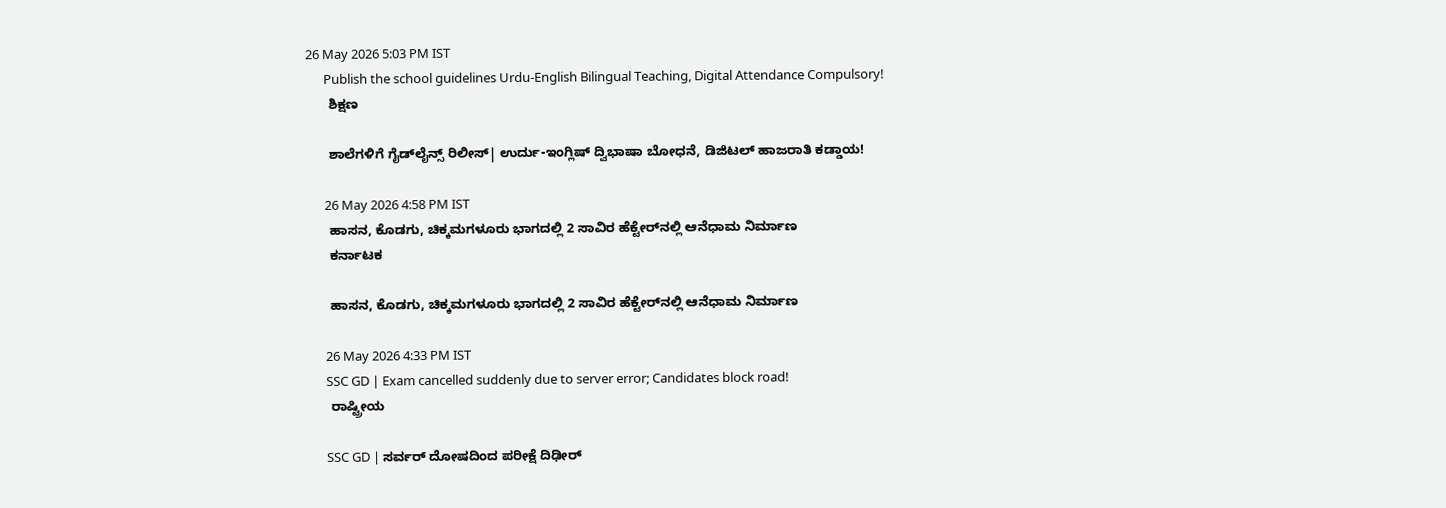26 May 2026 5:03 PM IST
      Publish the school guidelines Urdu-English Bilingual Teaching, Digital Attendance Compulsory!
      ಶಿಕ್ಷಣ

      ಶಾಲೆಗಳಿಗೆ ಗೈಡ್‌ಲೈನ್ಸ್‌ ರಿಲೀಸ್‌| ಉರ್ದು-ಇಂಗ್ಲಿಷ್ ದ್ವಿಭಾಷಾ ಬೋಧನೆ, ಡಿಜಿಟಲ್ ಹಾಜರಾತಿ ಕಡ್ಡಾಯ!

      26 May 2026 4:58 PM IST
      ಹಾಸನ, ಕೊಡಗು, ಚಿಕ್ಕಮಗಳೂರು ಭಾಗದಲ್ಲಿ 2 ಸಾವಿರ ಹೆಕ್ಟೇರ್‌ನಲ್ಲಿ ಆನೆಧಾಮ ನಿರ್ಮಾಣ
      ಕರ್ನಾಟಕ

      ಹಾಸನ, ಕೊಡಗು, ಚಿಕ್ಕಮಗಳೂರು ಭಾಗದಲ್ಲಿ 2 ಸಾವಿರ ಹೆಕ್ಟೇರ್‌ನಲ್ಲಿ ಆನೆಧಾಮ ನಿರ್ಮಾಣ

      26 May 2026 4:33 PM IST
      SSC GD | Exam cancelled suddenly due to server error; Candidates block road!
      ರಾಷ್ಟ್ರೀಯ

      SSC GD | ಸರ್ವರ್ ದೋಷದಿಂದ ಪರೀಕ್ಷೆ ದಿಢೀರ್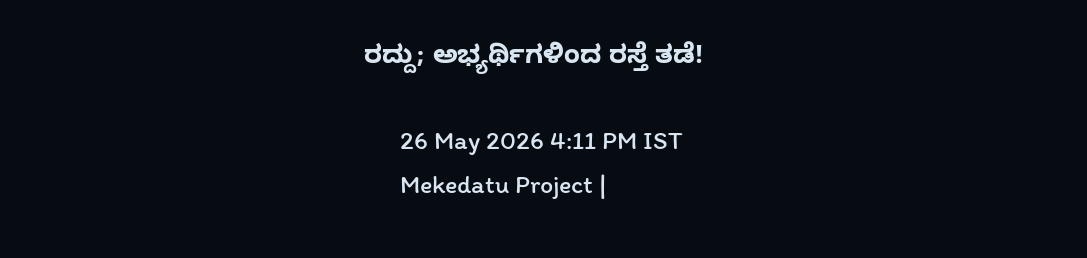ರದ್ದು; ಅಭ್ಯರ್ಥಿಗಳಿಂದ ರಸ್ತೆ ತಡೆ!

      26 May 2026 4:11 PM IST
      Mekedatu Project |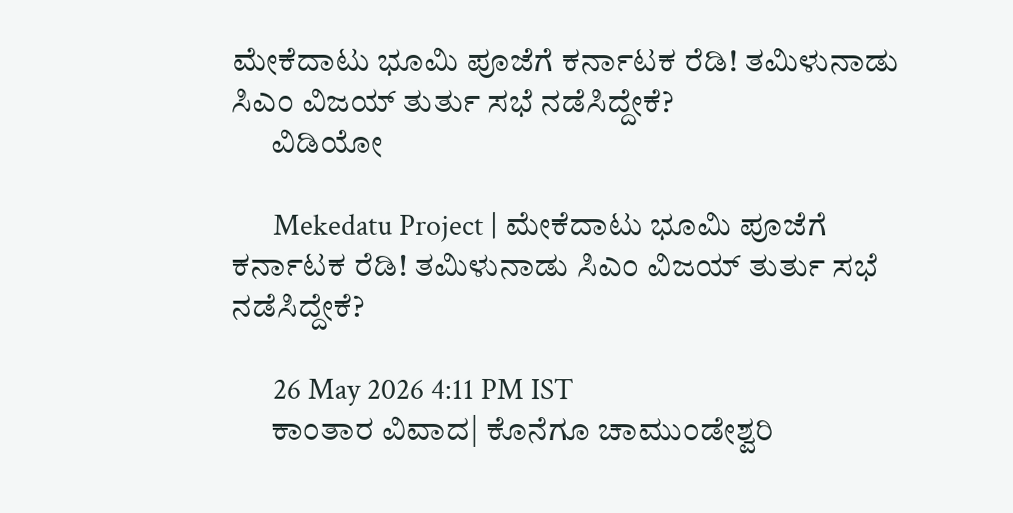ಮೇಕೆದಾಟು ಭೂಮಿ ಪೂಜೆಗೆ ಕರ್ನಾಟಕ ರೆಡಿ! ತಮಿಳುನಾಡು ಸಿಎಂ ವಿಜಯ್ ತುರ್ತು ಸಭೆ ನಡೆಸಿದ್ದೇಕೆ?
      ವಿಡಿಯೋ

      Mekedatu Project | ಮೇಕೆದಾಟು ಭೂಮಿ ಪೂಜೆಗೆ ಕರ್ನಾಟಕ ರೆಡಿ! ತಮಿಳುನಾಡು ಸಿಎಂ ವಿಜಯ್ ತುರ್ತು ಸಭೆ ನಡೆಸಿದ್ದೇಕೆ?

      26 May 2026 4:11 PM IST
      ಕಾಂತಾರ ವಿವಾದ| ಕೊನೆಗೂ ಚಾಮುಂಡೇಶ್ವರಿ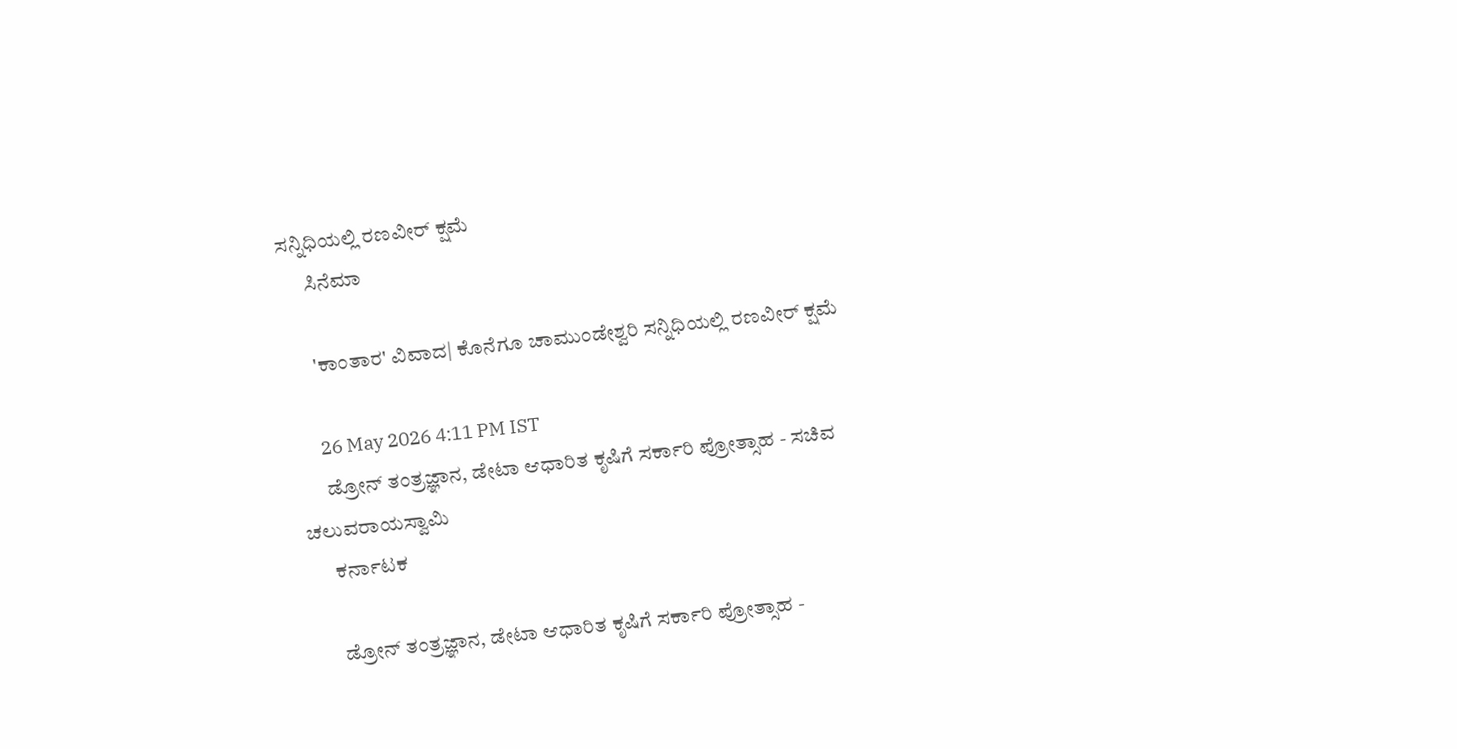ಸನ್ನಿಧಿಯಲ್ಲಿ ರಣವೀರ್ ಕ್ಷಮೆ
      ಸಿನೆಮಾ

      'ಕಾಂತಾರ' ವಿವಾದ| ಕೊನೆಗೂ ಚಾಮುಂಡೇಶ್ವರಿ ಸನ್ನಿಧಿಯಲ್ಲಿ ರಣವೀರ್ ಕ್ಷಮೆ

      26 May 2026 4:11 PM IST
      ಡ್ರೋನ್ ತಂತ್ರಜ್ಞಾನ, ಡೇಟಾ ಆಧಾರಿತ ಕೃಷಿಗೆ ಸರ್ಕಾರಿ ಪ್ರೋತ್ಸಾಹ - ಸಚಿವ ಚಲುವರಾಯಸ್ವಾಮಿ
      ಕರ್ನಾಟಕ

      ಡ್ರೋನ್ ತಂತ್ರಜ್ಞಾನ, ಡೇಟಾ ಆಧಾರಿತ ಕೃಷಿಗೆ ಸರ್ಕಾರಿ ಪ್ರೋತ್ಸಾಹ -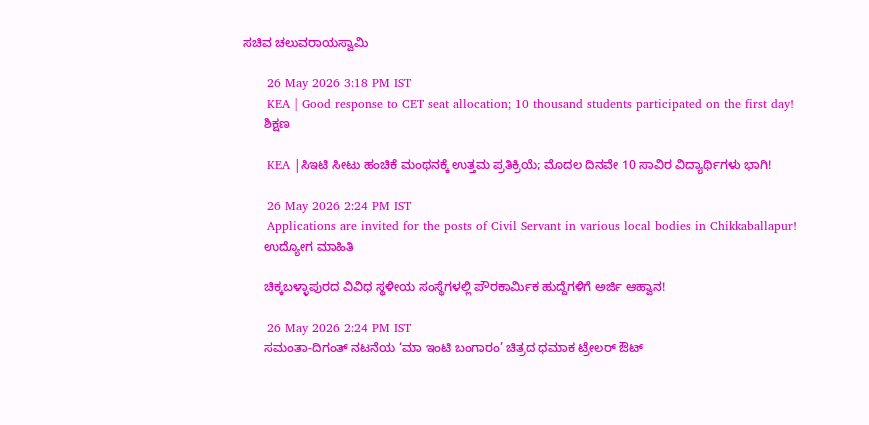ಸಚಿವ ಚಲುವರಾಯಸ್ವಾಮಿ

      26 May 2026 3:18 PM IST
      KEA | Good response to CET seat allocation; 10 thousand students participated on the first day!
      ಶಿಕ್ಷಣ

      KEA |ಸಿಇಟಿ ಸೀಟು ಹಂಚಿಕೆ ಮಂಥನಕ್ಕೆ ಉತ್ತಮ ಪ್ರತಿಕ್ರಿಯೆ; ಮೊದಲ ದಿನವೇ 10 ಸಾವಿರ ವಿದ್ಯಾರ್ಥಿಗಳು ಭಾಗಿ!

      26 May 2026 2:24 PM IST
      Applications are invited for the posts of Civil Servant in various local bodies in Chikkaballapur!
      ಉದ್ಯೋಗ ಮಾಹಿತಿ

      ಚಿಕ್ಕಬಳ್ಳಾಪುರದ ವಿವಿಧ ಸ್ಥಳೀಯ ಸಂಸ್ಥೆಗಳಲ್ಲಿ ಪೌರಕಾರ್ಮಿಕ ಹುದ್ದೆಗಳಿಗೆ ಅರ್ಜಿ ಆಹ್ವಾನ!

      26 May 2026 2:24 PM IST
      ಸಮಂತಾ-ದಿಗಂತ್ ನಟನೆಯ ‘ಮಾ ಇಂಟಿ ಬಂಗಾರಂ’ ಚಿತ್ರದ ಧಮಾಕ ಟ್ರೇಲರ್ ಔಟ್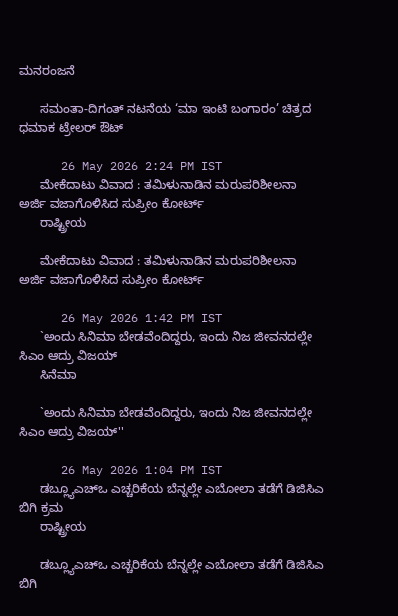ಮನರಂಜನೆ

      ಸಮಂತಾ-ದಿಗಂತ್ ನಟನೆಯ ‘ಮಾ ಇಂಟಿ ಬಂಗಾರಂ’ ಚಿತ್ರದ ಧಮಾಕ ಟ್ರೇಲರ್ ಔಟ್

      26 May 2026 2:24 PM IST
      ಮೇಕೆದಾಟು ವಿವಾದ : ತಮಿಳುನಾಡಿನ ಮರುಪರಿಶೀಲನಾ ಅರ್ಜಿ ವಜಾಗೊಳಿಸಿದ ಸುಪ್ರೀಂ ಕೋರ್ಟ್
      ರಾಷ್ಟ್ರೀಯ

      ಮೇಕೆದಾಟು ವಿವಾದ : ತಮಿಳುನಾಡಿನ ಮರುಪರಿಶೀಲನಾ ಅರ್ಜಿ ವಜಾಗೊಳಿಸಿದ ಸುಪ್ರೀಂ ಕೋರ್ಟ್

      26 May 2026 1:42 PM IST
      `ಅಂದು ಸಿನಿಮಾ ಬೇಡವೆಂದಿದ್ದರು, ಇಂದು ನಿಜ ಜೀವನದಲ್ಲೇ ಸಿಎಂ ಆದ್ರು ವಿಜಯ್
      ಸಿನೆಮಾ

      `ಅಂದು ಸಿನಿಮಾ ಬೇಡವೆಂದಿದ್ದರು, ಇಂದು ನಿಜ ಜೀವನದಲ್ಲೇ ಸಿಎಂ ಆದ್ರು ವಿಜಯ್''

      26 May 2026 1:04 PM IST
      ಡಬ್ಲ್ಯೂಎಚ್‌ಒ ಎಚ್ಚರಿಕೆಯ ಬೆನ್ನಲ್ಲೇ ಎಬೋಲಾ ತಡೆಗೆ ಡಿಜಿಸಿಎ ಬಿಗಿ ಕ್ರಮ
      ರಾಷ್ಟ್ರೀಯ

      ಡಬ್ಲ್ಯೂಎಚ್‌ಒ ಎಚ್ಚರಿಕೆಯ ಬೆನ್ನಲ್ಲೇ ಎಬೋಲಾ ತಡೆಗೆ ಡಿಜಿಸಿಎ ಬಿಗಿ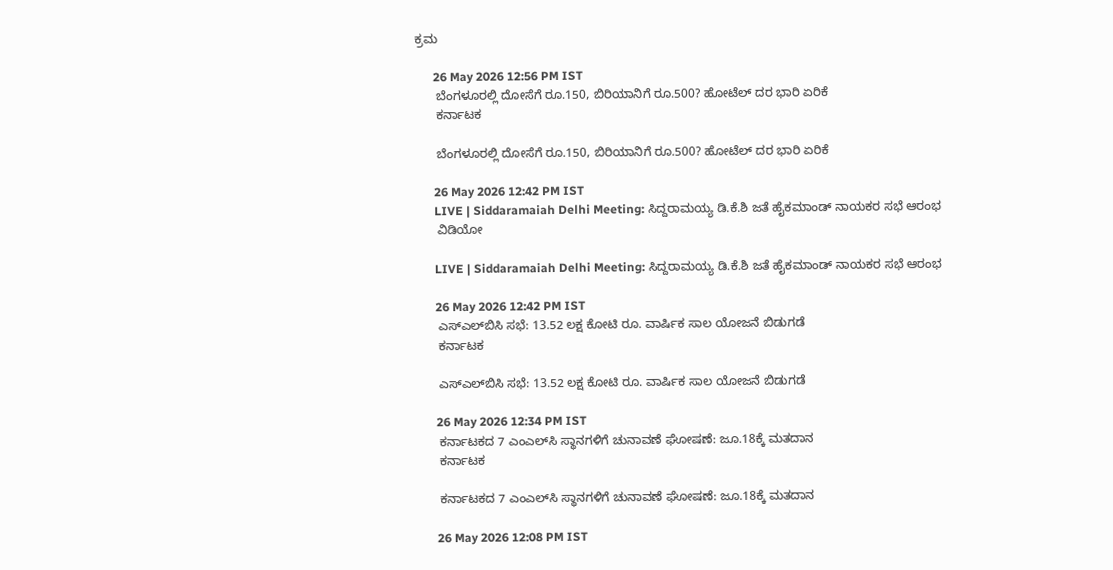ಕ್ರಮ

      26 May 2026 12:56 PM IST
      ಬೆಂಗಳೂರಲ್ಲಿ ದೋಸೆಗೆ ರೂ.150, ಬಿರಿಯಾನಿಗೆ ರೂ.500? ಹೋಟೆಲ್ ದರ ಭಾರಿ ಏರಿಕೆ
      ಕರ್ನಾಟಕ

      ಬೆಂಗಳೂರಲ್ಲಿ ದೋಸೆಗೆ ರೂ.150, ಬಿರಿಯಾನಿಗೆ ರೂ.500? ಹೋಟೆಲ್ ದರ ಭಾರಿ ಏರಿಕೆ

      26 May 2026 12:42 PM IST
      LIVE | Siddaramaiah Delhi Meeting: ಸಿದ್ದರಾಮಯ್ಯ ಡಿ.ಕೆ.ಶಿ ಜತೆ ಹೈಕಮಾಂಡ್ ನಾಯಕರ ಸಭೆ ಆರಂಭ
      ವಿಡಿಯೋ

      LIVE | Siddaramaiah Delhi Meeting: ಸಿದ್ದರಾಮಯ್ಯ ಡಿ.ಕೆ.ಶಿ ಜತೆ ಹೈಕಮಾಂಡ್ ನಾಯಕರ ಸಭೆ ಆರಂಭ

      26 May 2026 12:42 PM IST
      ಎಸ್‌ಎಲ್‌ಬಿಸಿ ಸಭೆ: 13.52 ಲಕ್ಷ ಕೋಟಿ ರೂ. ವಾರ್ಷಿಕ ಸಾಲ ಯೋಜನೆ ಬಿಡುಗಡೆ
      ಕರ್ನಾಟಕ

      ಎಸ್‌ಎಲ್‌ಬಿಸಿ ಸಭೆ: 13.52 ಲಕ್ಷ ಕೋಟಿ ರೂ. ವಾರ್ಷಿಕ ಸಾಲ ಯೋಜನೆ ಬಿಡುಗಡೆ

      26 May 2026 12:34 PM IST
      ಕರ್ನಾಟಕದ 7 ಎಂಎಲ್‌ಸಿ ಸ್ಥಾನಗಳಿಗೆ ಚುನಾವಣೆ ಘೋಷಣೆ: ಜೂ.18ಕ್ಕೆ ಮತದಾನ
      ಕರ್ನಾಟಕ

      ಕರ್ನಾಟಕದ 7 ಎಂಎಲ್‌ಸಿ ಸ್ಥಾನಗಳಿಗೆ ಚುನಾವಣೆ ಘೋಷಣೆ: ಜೂ.18ಕ್ಕೆ ಮತದಾನ

      26 May 2026 12:08 PM IST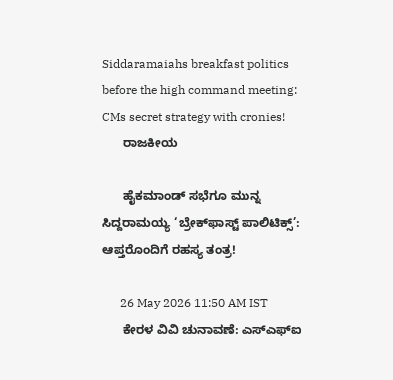Siddaramaiahs breakfast politics before the high command meeting: CMs secret strategy with cronies!
      ರಾಜಕೀಯ

      ಹೈಕಮಾಂಡ್ ಸಭೆಗೂ ಮುನ್ನ ಸಿದ್ದರಾಮಯ್ಯ ‘ಬ್ರೇಕ್‌ಫಾಸ್ಟ್ ಪಾಲಿಟಿಕ್ಸ್’: ಆಪ್ತರೊಂದಿಗೆ ರಹಸ್ಯ ತಂತ್ರ!

      26 May 2026 11:50 AM IST
      ಕೇರಳ ವಿವಿ ಚುನಾವಣೆ: ಎಸ್‌ಎಫ್‌ಐ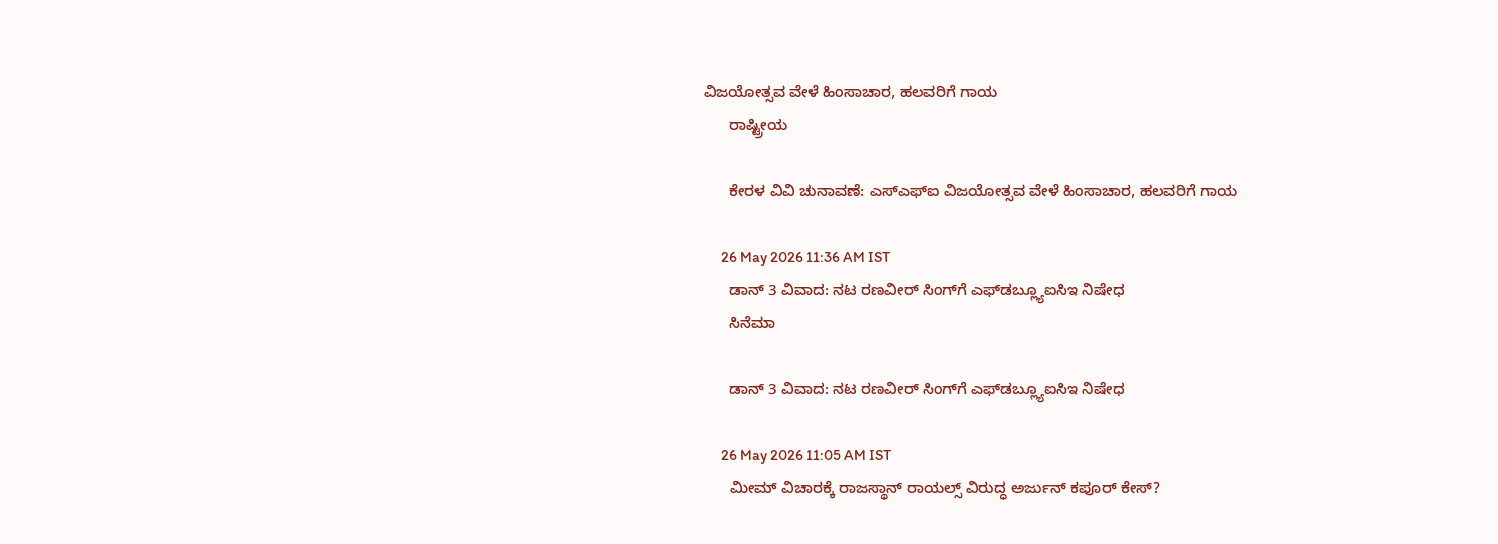ವಿಜಯೋತ್ಸವ ವೇಳೆ ಹಿಂಸಾಚಾರ, ಹಲವರಿಗೆ ಗಾಯ
      ರಾಷ್ಟ್ರೀಯ

      ಕೇರಳ ವಿವಿ ಚುನಾವಣೆ: ಎಸ್‌ಎಫ್‌ಐ ವಿಜಯೋತ್ಸವ ವೇಳೆ ಹಿಂಸಾಚಾರ, ಹಲವರಿಗೆ ಗಾಯ

      26 May 2026 11:36 AM IST
      ಡಾನ್ 3 ವಿವಾದ: ನಟ ರಣವೀರ್ ಸಿಂಗ್‌ಗೆ ಎಫ್‌ಡಬ್ಲ್ಯೂಐಸಿಇ ನಿಷೇಧ
      ಸಿನೆಮಾ

      ಡಾನ್ 3 ವಿವಾದ: ನಟ ರಣವೀರ್ ಸಿಂಗ್‌ಗೆ ಎಫ್‌ಡಬ್ಲ್ಯೂಐಸಿಇ ನಿಷೇಧ

      26 May 2026 11:05 AM IST
      ಮೀಮ್ ವಿಚಾರಕ್ಕೆ ರಾಜಸ್ಥಾನ್ ರಾಯಲ್ಸ್ ವಿರುದ್ಧ ಅರ್ಜುನ್ ಕಪೂರ್ ಕೇಸ್?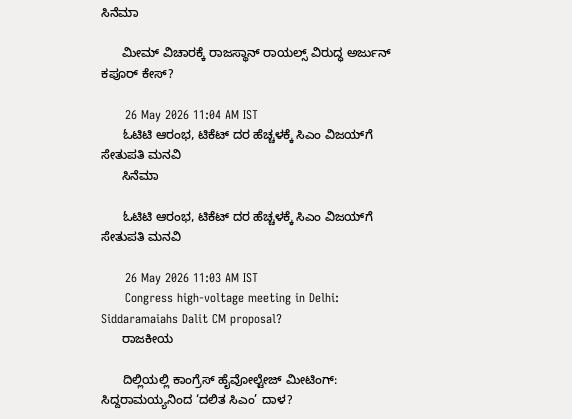ಸಿನೆಮಾ

      ಮೀಮ್ ವಿಚಾರಕ್ಕೆ ರಾಜಸ್ಥಾನ್ ರಾಯಲ್ಸ್ ವಿರುದ್ಧ ಅರ್ಜುನ್ ಕಪೂರ್ ಕೇಸ್?

      26 May 2026 11:04 AM IST
      ಓಟಿಟಿ ಆರಂಭ, ಟಿಕೆಟ್ ದರ ಹೆಚ್ಚಳಕ್ಕೆ ಸಿಎಂ ವಿಜಯ್‌ಗೆ ಸೇತುಪತಿ ಮನವಿ
      ಸಿನೆಮಾ

      ಓಟಿಟಿ ಆರಂಭ, ಟಿಕೆಟ್ ದರ ಹೆಚ್ಚಳಕ್ಕೆ ಸಿಎಂ ವಿಜಯ್‌ಗೆ ಸೇತುಪತಿ ಮನವಿ

      26 May 2026 11:03 AM IST
      Congress high-voltage meeting in Delhi: Siddaramaiahs Dalit CM proposal?
      ರಾಜಕೀಯ

      ದಿಲ್ಲಿಯಲ್ಲಿ ಕಾಂಗ್ರೆಸ್ ಹೈವೋಲ್ಟೇಜ್ ಮೀಟಿಂಗ್: ಸಿದ್ದರಾಮಯ್ಯನಿಂದ ‘ದಲಿತ ಸಿಎಂ’ ದಾಳ?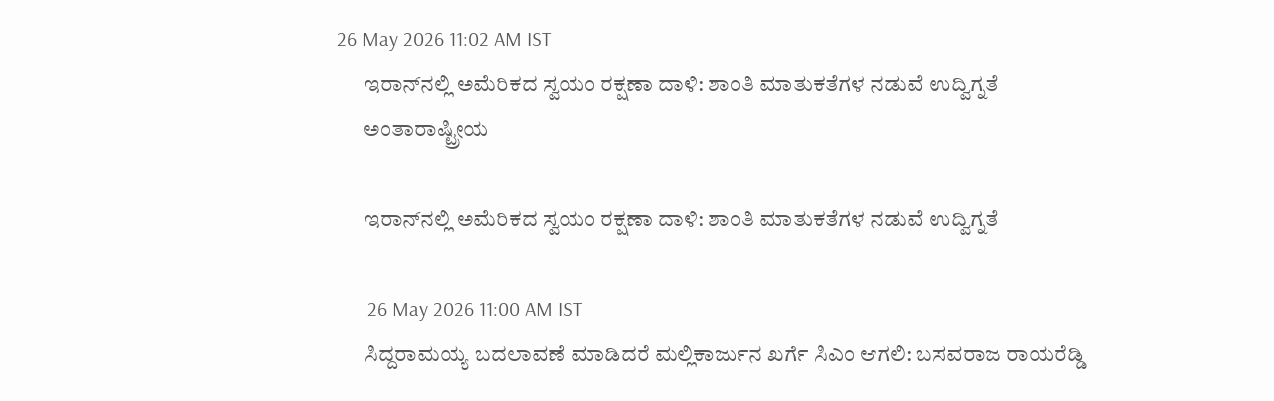26 May 2026 11:02 AM IST
      ಇರಾನ್‌ನಲ್ಲಿ ಅಮೆರಿಕದ ಸ್ವಯಂ ರಕ್ಷಣಾ ದಾಳಿ: ಶಾಂತಿ ಮಾತುಕತೆಗಳ ನಡುವೆ ಉದ್ವಿಗ್ನತೆ
      ಅಂತಾರಾಷ್ಟ್ರೀಯ

      ಇರಾನ್‌ನಲ್ಲಿ ಅಮೆರಿಕದ ಸ್ವಯಂ ರಕ್ಷಣಾ ದಾಳಿ: ಶಾಂತಿ ಮಾತುಕತೆಗಳ ನಡುವೆ ಉದ್ವಿಗ್ನತೆ

      26 May 2026 11:00 AM IST
      ಸಿದ್ದರಾಮಯ್ಯ ಬದಲಾವಣೆ ಮಾಡಿದರೆ ಮಲ್ಲಿಕಾರ್ಜುನ ಖರ್ಗೆ ಸಿಎಂ ಆಗಲಿ: ಬಸವರಾಜ ರಾಯರೆಡ್ಡಿ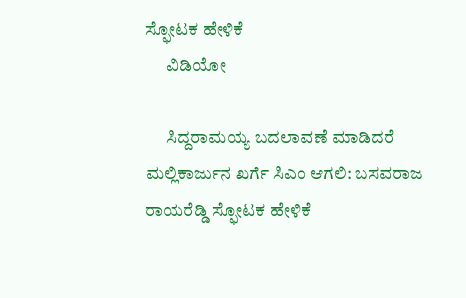ಸ್ಫೋಟಕ ಹೇಳಿಕೆ
      ವಿಡಿಯೋ

      ಸಿದ್ದರಾಮಯ್ಯ ಬದಲಾವಣೆ ಮಾಡಿದರೆ ಮಲ್ಲಿಕಾರ್ಜುನ ಖರ್ಗೆ ಸಿಎಂ ಆಗಲಿ: ಬಸವರಾಜ ರಾಯರೆಡ್ಡಿ ಸ್ಫೋಟಕ ಹೇಳಿಕೆ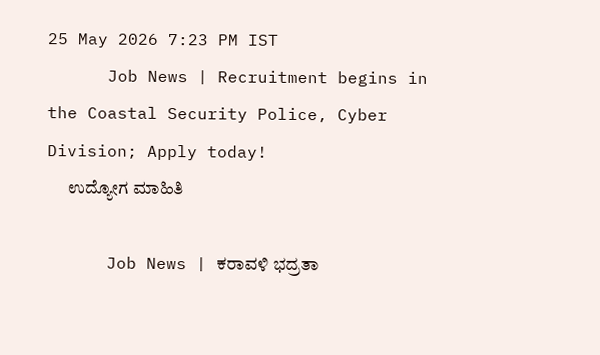25 May 2026 7:23 PM IST
      Job News | Recruitment begins in the Coastal Security Police, Cyber Division; Apply today!
      ಉದ್ಯೋಗ ಮಾಹಿತಿ

      Job News | ಕರಾವಳಿ ಭದ್ರತಾ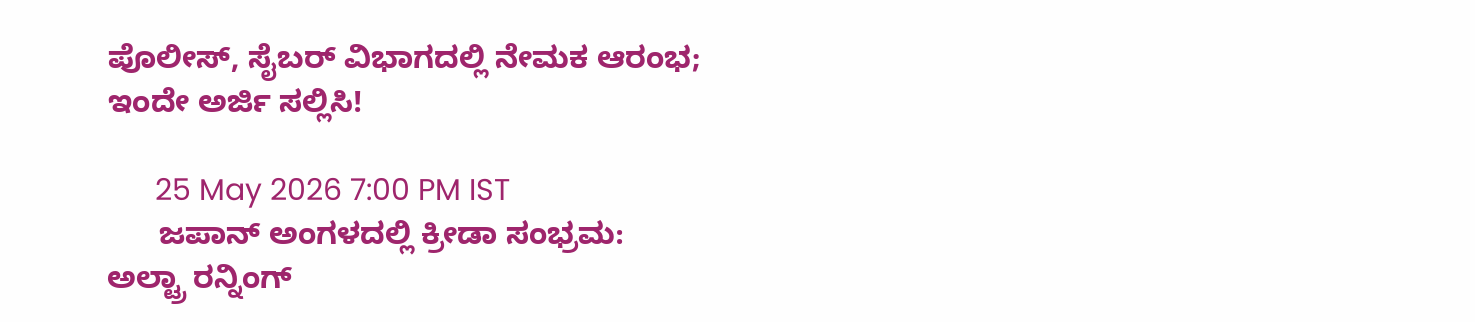ಪೊಲೀಸ್, ಸೈಬರ್ ವಿಭಾಗದಲ್ಲಿ ನೇಮಕ ಆರಂಭ; ಇಂದೇ ಅರ್ಜಿ ಸಲ್ಲಿಸಿ!

      25 May 2026 7:00 PM IST
      ಜಪಾನ್ ಅಂಗಳದಲ್ಲಿ ಕ್ರೀಡಾ ಸಂಭ್ರಮ: ಅಲ್ಟ್ರಾ ರನ್ನಿಂಗ್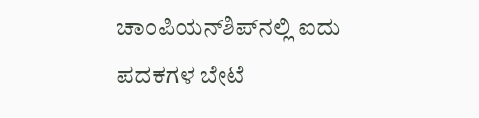ಚಾಂಪಿಯನ್‌ಶಿಪ್‌ನಲ್ಲಿ ಐದು ಪದಕಗಳ ಬೇಟೆ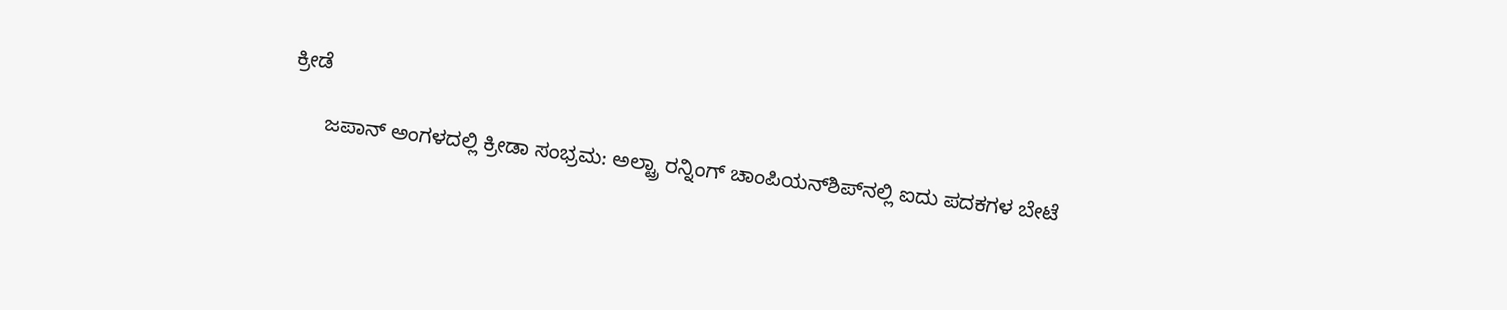ಕ್ರೀಡೆ

      ಜಪಾನ್ ಅಂಗಳದಲ್ಲಿ ಕ್ರೀಡಾ ಸಂಭ್ರಮ: ಅಲ್ಟ್ರಾ ರನ್ನಿಂಗ್ ಚಾಂಪಿಯನ್‌ಶಿಪ್‌ನಲ್ಲಿ ಐದು ಪದಕಗಳ ಬೇಟೆ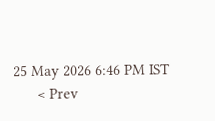25 May 2026 6:46 PM IST
      < Prev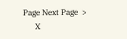Page Next Page  >
      X